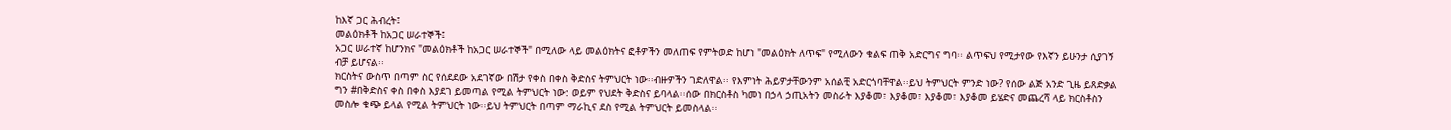ከእኛ ጋር ሕብረት፤
መልዕክቶች ከአጋር ሠራተኞች፤
አጋር ሠራተኛ ከሆንክና "መልዕክቶች ከአጋር ሠራተኞች" በሚለው ላይ መልዕክትና ፎቶዎችን መለጠፍ የምትወድ ከሆነ "መልዕክት ለጥፍ" የሚለውን ቁልፍ ጠቅ አድርግና ግባ፡፡ ልጥፍህ የሚታየው የእኛን ይሁንታ ሲያገኝ ብቻ ይሆናል፡፡
ክርስትና ውስጥ በጣም ስር የሰደደው አደገኛው በሽታ የቀስ በቀስ ቅድስና ትምህርት ነው፡፡ብዙዎችን ገድለዋል፡፡ የእምነት ሕይዎታቸውንም አሰልቺ አድርጎባቸዋል፡፡ይህ ትምህርት ምንድ ነው? የሰው ልጅ አንድ ጊዜ ይጸድቃል ግን #በቅድስና ቀስ በቀስ እያደገ ይመጣል የሚል ትምህርት ነው: ወይም የህደት ቅድስና ይባላል፡፡ሰው በክርስቶስ ካመነ በኃላ ኃጢአትን መስራት እያቆመ፣ እያቆመ፣ እያቆመ፣ እያቆመ ይሄድና መጨረሻ ላይ ክርስቶስን መስሎ ቁጭ ይላል የሚል ትምህርት ነው፡፡ይህ ትምህርት በጣም ማራኪና ደስ የሚል ትምህርት ይመስላል፡፡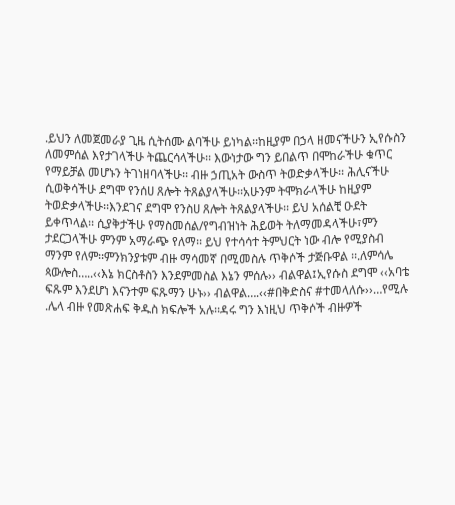.ይህን ለመጀመራያ ጊዜ ሲትሰሙ ልባችሁ ይነካል፡፡ከዚያም በኃላ ዘመናችሁን ኢየሱስን ለመምሰል እየታገላችሁ ትጨርሳላችሁ፡፡ እውነታው ግን ይበልጥ በሞከራችሁ ቁጥር የማይቻል መሆኑን ትገነዘባላችሁ፡፡ ብዙ ኃጢአት ውስጥ ትወድቃላችሁ፡፡ ሕሊናችሁ ሲወቅሳችሁ ደግሞ የንሰሀ ጸሎት ትጸልያላችሁ፡፡አሁንም ትሞክራላችሁ ከዚያም ትወድቃላችሁ፡፡እንደገና ደግሞ የንስሀ ጸሎት ትጸልያላችሁ፡፡ ይህ አሰልቺ ዑደት ይቀጥላል፡፡ ሲያቅታችሁ የማስመሰል/የግብዝነት ሕይወት ትለማመዳላችሁ፣ምን ታደርጋላችሁ ምንም አማራጭ የለማ፡፡ ይህ የተሳሳተ ትምህርት ነው ብሎ የሚያስብ ማንም የለም፡፡ምንክንያቱም ብዙ ማሳመኛ በሚመስሉ ጥቅሶች ታጅቡዋል ፡፡.ለምሳሌ ጳውሎስ…..‹‹እኔ ክርስቶስን እንደምመስል እኔን ምሰሉ›› ብልዋል፤ኢየሱስ ደግሞ ‹‹አባቴ ፍጹም እንደሆነ እናንተም ፍጹማን ሁኑ›› ብልዋል….‹‹#በቅድስና #ተመላለሱ››…የሚሉ .ሌላ ብዙ የመጽሐፍ ቅዱስ ክፍሎች አሉ፡፡ዳሩ ግን እነዚህ ጥቅሶች ብዙዎች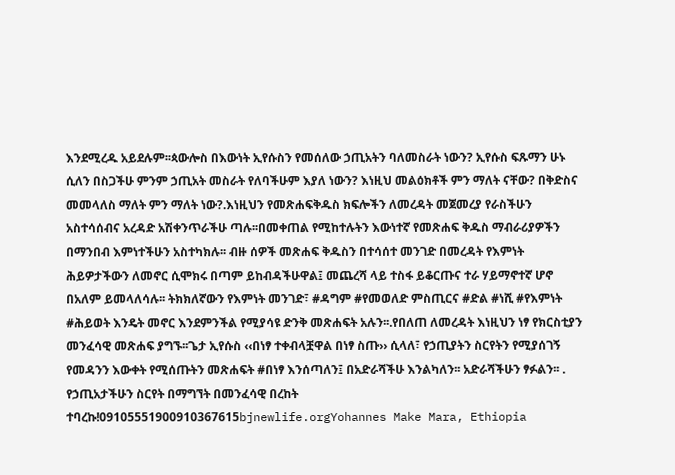እንደሚረዱ አይደሉም፡፡ጳውሎስ በእውነት ኢየሱስን የመሰለው ኃጢአትን ባለመስራት ነውን? ኢየሱስ ፍጹማን ሁኑ ሲለን በስጋችሁ ምንም ኃጢአት መስራት የለባችሁም እያለ ነውን? እነዚህ መልዕክቶች ምን ማለት ናቸው? በቅድስና መመላለስ ማለት ምን ማለት ነው?.እነዚህን የመጽሐፍቅዱስ ክፍሎችን ለመረዳት መጀመረያ የራስችሁን አስተሳሰብና አረዳድ አሽቀንጥራችሁ ጣሉ፡፡በመቀጠል የሚከተሉትን እውነተኛ የመጽሐፍ ቅዱስ ማብራሪያዎችን በማንበብ እምነተችሁን አስተካክሉ፡፡ ብዙ ሰዎች መጽሐፍ ቅዱስን በተሳሰተ መንገድ በመረዳት የእምነት ሕይዎታችውን ለመኖር ሲሞክሩ በጣም ይከብዳችሁዋል፤ መጨረሻ ላይ ተስፋ ይቆርጡና ተራ ሃይማኖተኛ ሆኖ በአለም ይመላለሳሉ፡፡ ትክክለኛውን የእምነት መንገድ፣ #ዳግም #የመወለድ ምስጢርና #ድል #ነሺ #የእምነት #ሕይወት እንዴት መኖር እንደምንችል የሚያሳዩ ድንቅ መጽሐፍት አሉን፡፡.የበለጠ ለመረዳት እነዚህን ነፃ የክርስቲያን መንፈሳዊ መጽሐፍ ያግኙ፡፡ጌታ ኢየሱስ ‹‹በነፃ ተቀብላቿዋል በነፃ ስጡ›› ሲላለ፣ የኃጢያትን ስርየትን የሚያሰገኝ የመዳንን እውቀት የሚሰጡትን መጽሐፍት #በነፃ እንሰጣለን፤ በአድራሻችሁ እንልካለን፡፡ አድራሻችሁን ፃፉልን፡፡ . የኃጢአታችሁን ስርየት በማግኘት በመንፈሳዊ በረከት ተባረኩ!09105551900910367615bjnewlife.orgYohannes Make Mara, Ethiopia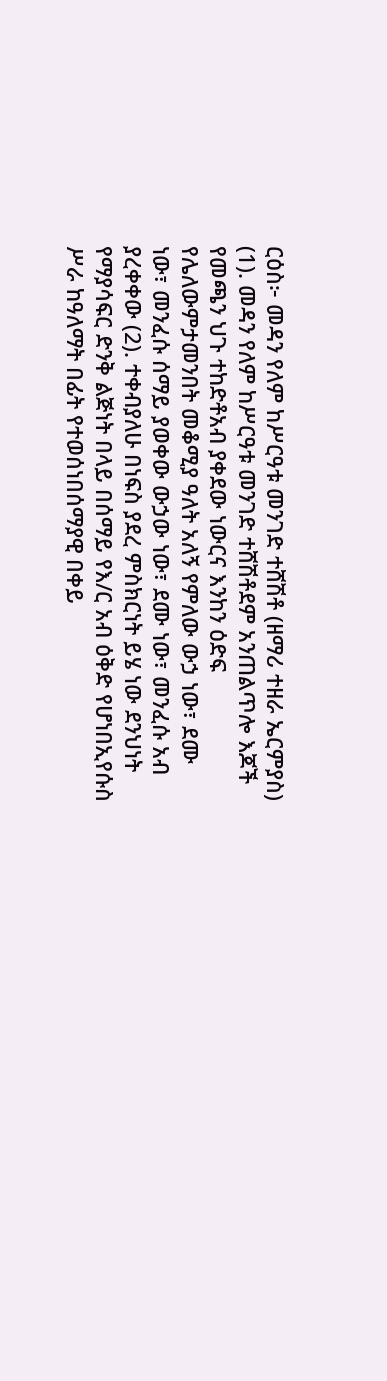ርዕስ፦ መዳን የለም ከሥርዓቱ መንገድ ተሸሽቶ (ዘማሪ ተዘራ ኤርምያስ) (1). መዳን የለም ከሥርዓቱ መንገድ ተሸሽቶደም አንጠልጥሎ እጆች የመጫን ህጉ ተከድቶአብ ያቀደው ነውርና እንከን ዕድፍ የሌለውምታመንበት መቆሚያ ዓለት አለኝ የምለው ውኃ ነው፣ ደሙ ነው፣ መንፈሱ ሰማይ ያወቀው ውኃው ነው፣ ደሙ ነው፣ መንፈሱ አብ ያረቀቀው (2). ተቀብያለሁ በነፍስ ያደረ ምስክርነት ይሄ ነው ደንህነት የማያሳፍር ድንቅ ልጅነት በላይ በሰማይ የእ/ር አብ ዕቅድ የሆነበኢየሱስ ሥራ ከዓለማት በፊት የተወሰነበሰማያዊ በቀይ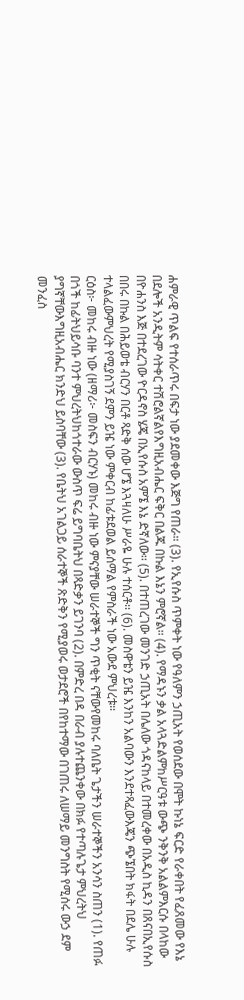ሐምራዊ ጥልፍ የተሰራጥሩ በፍታ ነው ያደመቀው እጅግ የጠራ። (3). የኢየሱስ ጥምቀት ነው የዓለምን ኃጢአት የወሰደው በሞት ኩነኔ ፍርድ የራቀበት የፈጸመው የእኔ በደሎች አንዲትም ሳትቀር ተሽሮልኛልየእግዚአብሔር ፍቅር በልጁ በኩል እኔን ምሮኛል። (4). የማዳኑን ቃል አላጓድልምከሥርዓቱ ውጭ ንቅንቅ አልልምእርሱ በላከው በዮሐንስ እጅ በተደረገው ዮርዳኖስ ሄጄ በኢየሱስ አምኜ እኔ ድኛለው፡፡ (5). በተጠረገው መንገድ ኃጢአት በሌለው ጎዳናከላይ በተመረቀው በአዲስ ኪዳን በጸናበኢየሱስ በበሩ በኩል በሕይወቴ ብርሃን በርቶ ጻድቅ ሰው ሆኜ እጓዛለሁ ሥራዬ ሁሉ ተሰርቶ፡፡ (6). መስዋቴን ይዤ እንከን አልባውን እንደተጻፈውእጄን ጭኜበት ክፋት በደሌ ሁሉ ተላልፈውምህረት የሚያስገኝ ደምን ይዤ ነው ምቀርብ ከፊቱደወል ይሰማል የምስራች ነው አውደ ምህረቱ።
ርዕስ፦ መከሩ ብዙ ነው (ዘማሪ፦ መስፍን ብርሃኑ) መከሩ ብዙ ነው ምናያቸው ሠራተኞች ግን ጥቂት ናቸውየመከሩ ባለቤት ጌታችን ሠራተኞችን አንሳን ስጠን (1). የጠፉ በጎች ከፊትህይሳቡ ባንተ ምህረትህከጎተራው ውስጥ ፍሬ ይግባቤትህ በጻድቃን ይገንባ (2). በምድረ በዳ በራብ ያሉተጨንቀው በክፉ የተጣሉጌታ ምህረትህ ያግኛቸውእግዚአብሔር ክንድህ ይስባቸው (3). የቤትህ አገልጋይ ሰራተኞች ጽድቅን የሚያወሩ ወታደሮች በየከተማው በገጠሩ ለሠማይ መንግስት የሚሰሩ ውኃ ደም መንፈስ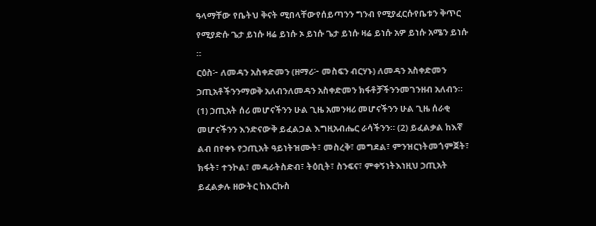ዓላማቸው የቤትህ ቅናት ሚበላቸውየሰይጣንን ግንብ የሚያፈርሱየቤቱን ቅጥር የሚያድሱ ጌታ ይነሱ ዛሬ ይነሱ ኦ ይነሱ ጌታ ይነሱ ዛሬ ይነሱ አዎ ይነሱ አሜን ይነሱ ።
ርዕስ፦ ለመዳን አስቀድመን (ዘማሪ፦ መስፍን ብርሃኑ) ለመዳን አስቀድመን ኃጢአቶችንንማወቅ አለብንለመዳን አስቀድመን ክፋቶቻችንንመገንዘብ አለብን። (1) ኃጢአት ሰሪ መሆናችንን ሁል ጊዜ አመንዛሪ መሆናችንን ሁል ጊዜ ሰራቂ መሆናችንን እንድናውቅ ይፈልጋል እግዚአብሔር ራሳችንን። (2) ይፈልቃል ከእኛ ልብ በየቀኑ የኃጢአት ዓይነትዝሙት፣ መስረቅ፣ መግደል፣ ምንዝርነትመጎምጀት፣ ክፋት፣ ተንኮል፣ መዳራትስድብ፣ ትዕቢት፣ ስንፍና፣ ምቀኝነትእነዚህ ኃጢአት ይፈልቃሉ ዘውትር ከእርኩስ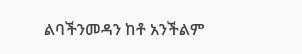ልባችንመዳን ከቶ አንችልም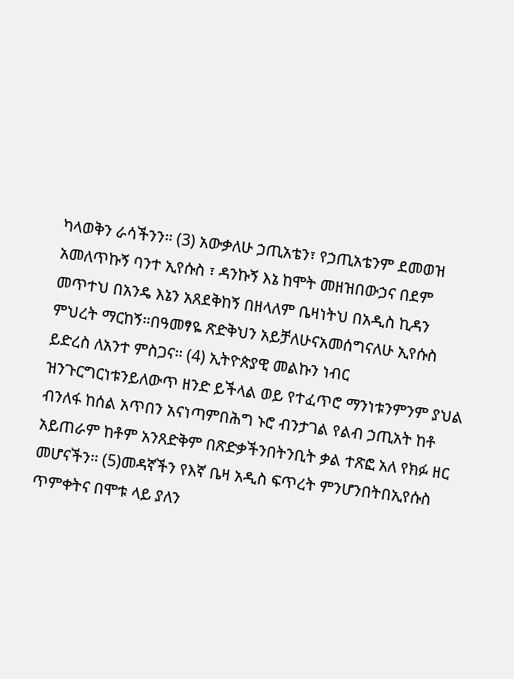ካላወቅን ራሳችንን። (3) አውቃለሁ ኃጢአቴን፣ የኃጢአቴንም ደመወዝ አመለጥኩኝ ባንተ ኢየሱስ ፣ ዳንኩኝ እኔ ከሞት መዘዝበውኃና በደም መጥተህ በአንዴ እኔን አጸደቅከኝ በዘላለም ቤዛነትህ በአዲስ ኪዳን ምህረት ማርከኝ።በዓመፃዬ ጽድቅህን አይቻለሁናአመሰግናለሁ ኢየሱስ ይድረስ ለአንተ ምስጋና። (4) ኢትዮጵያዊ መልኩን ነብር ዝንጉርግርነቱንይለውጥ ዘንድ ይችላል ወይ የተፈጥሮ ማንነቱንምንም ያህል ብንለፋ ከሰል አጥበን አናነጣምበሕግ ኑሮ ብንታገል የልብ ኃጢአት ከቶ አይጠራም ከቶም አንጸድቅም በጽድቃችንበትንቢት ቃል ተጽፎ አለ የክፉ ዘር መሆናችን። (5)መዳኛችን የእኛ ቤዛ አዲስ ፍጥረት ምንሆንበትበኢየሱስ ጥምቀትና በሞቱ ላይ ያለን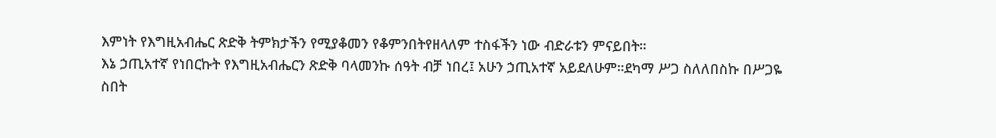እምነት የእግዚአብሔር ጽድቅ ትምክታችን የሚያቆመን የቆምንበትየዘላለም ተስፋችን ነው ብድራቱን ምናይበት።
እኔ ኃጢአተኛ የነበርኩት የእግዚአብሔርን ጽድቅ ባላመንኩ ሰዓት ብቻ ነበረ፤ አሁን ኃጢአተኛ አይደለሁም።ደካማ ሥጋ ስለለበስኩ በሥጋዬ ስበት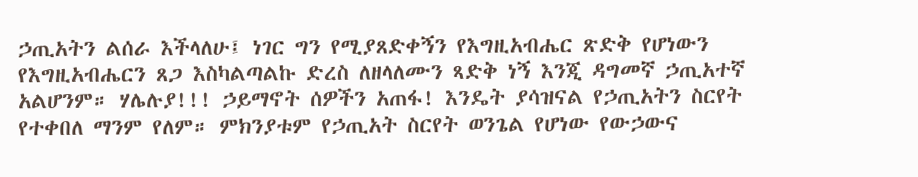ኃጢአትን ልሰራ እችላለሁ፤ ነገር ግን የሚያጸድቀኝን የእግዚአብሔር ጽድቅ የሆነውን የእግዚአብሔርን ጸጋ እስካልጣልኩ ድረስ ለዘላለሙን ጻድቅ ነኝ እንጂ ዳግመኛ ኃጢአተኛ አልሆንም። ሃሌሉያ!!! ኃይማኖት ሰዎችን አጠፋ! እንዴት ያሳዝናል የኃጢአትን ስርየት የተቀበለ ማንም የለም። ምክንያቱም የኃጢአት ስርየት ወንጌል የሆነው የውኃውና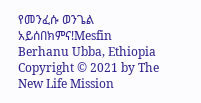የመንፈሱ ወንጌል አይሰበክምና!Mesfin Berhanu Ubba, Ethiopia
Copyright © 2021 by The New Life Mission